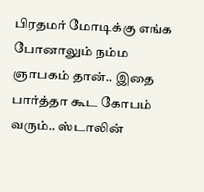பிரதமர் மோடிக்கு எங்க போனாலும் நம்ம ஞாபகம் தான்.. இதை பார்த்தா கூட கோபம் வரும்.. ஸ்டாலின்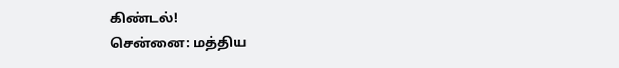கிண்டல்!
சென்னை: மத்திய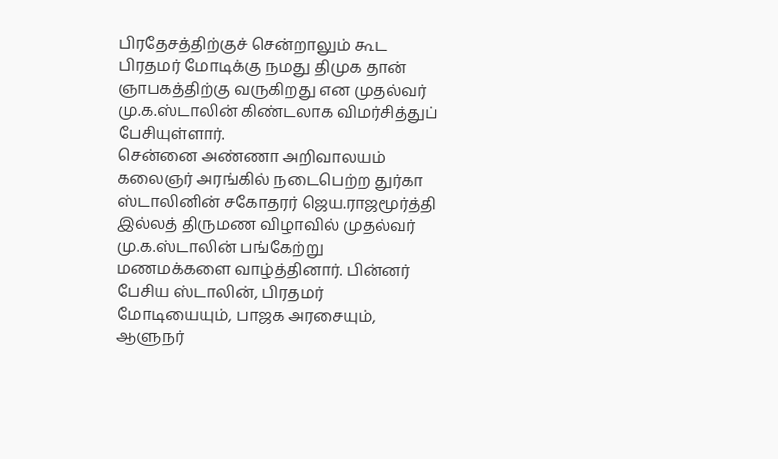பிரதேசத்திற்குச் சென்றாலும் கூட பிரதமர் மோடிக்கு நமது திமுக தான் ஞாபகத்திற்கு வருகிறது என முதல்வர் மு.க.ஸ்டாலின் கிண்டலாக விமர்சித்துப் பேசியுள்ளார்.
சென்னை அண்ணா அறிவாலயம் கலைஞர் அரங்கில் நடைபெற்ற துர்கா ஸ்டாலினின் சகோதரர் ஜெய.ராஜமூர்த்தி இல்லத் திருமண விழாவில் முதல்வர் மு.க.ஸ்டாலின் பங்கேற்று மணமக்களை வாழ்த்தினார். பின்னர் பேசிய ஸ்டாலின், பிரதமர் மோடியையும், பாஜக அரசையும், ஆளுநர்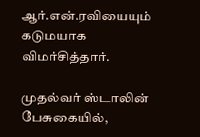ஆர்.என்.ரவியையும் கடுமயாக விமர்சித்தார்.

முதல்வர் ஸ்டாலின் பேசுகையில்,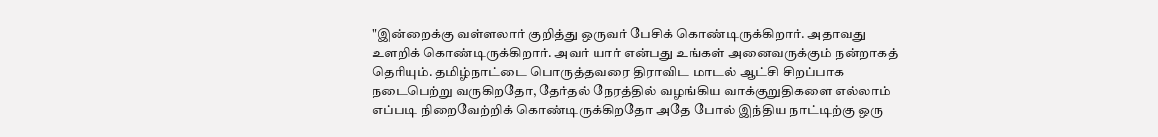"இன்றைக்கு வள்ளலார் குறித்து ஒருவர் பேசிக் கொண்டிருக்கிறார். அதாவது உளறிக் கொண்டிருக்கிறார். அவர் யார் என்பது உங்கள் அனைவருக்கும் நன்றாகத் தெரியும். தமிழ்நாட்டை பொருத்தவரை திராவிட மாடல் ஆட்சி சிறப்பாக நடைபெற்று வருகிறதோ, தேர்தல் நேரத்தில் வழங்கிய வாக்குறுதிகளை எல்லாம் எப்படி நிறைவேற்றிக் கொண்டிருக்கிறதோ அதே போல் இந்திய நாட்டிற்கு ஒரு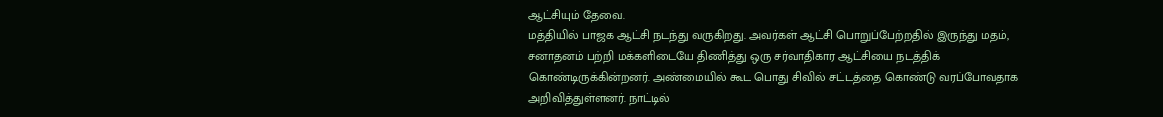ஆட்சியும் தேவை.
மத்தியில் பாஜக ஆட்சி நடந்து வருகிறது. அவர்கள் ஆட்சி பொறுப்பேற்றதில் இருந்து மதம், சனாதனம் பற்றி மக்களிடையே திணித்து ஒரு சர்வாதிகார ஆட்சியை நடத்திக் கொண்டிருக்கின்றனர். அண்மையில் கூட பொது சிவில் சட்டத்தை கொண்டு வரப்போவதாக அறிவித்துள்ளனர். நாட்டில்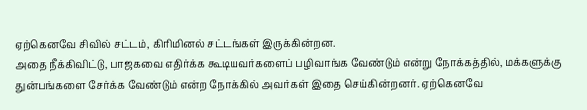ஏற்கெனவே சிவில் சட்டம், கிரிமினல் சட்டங்கள் இருக்கின்றன.
அதை நீக்கிவிட்டு, பாஜகவை எதிர்க்க கூடியவர்களைப் பழிவாங்க வேண்டும் என்று நோக்கத்தில், மக்களுக்கு துன்பங்களை சேர்க்க வேண்டும் என்ற நோக்கில் அவர்கள் இதை செய்கின்றனர். ஏற்கெனவே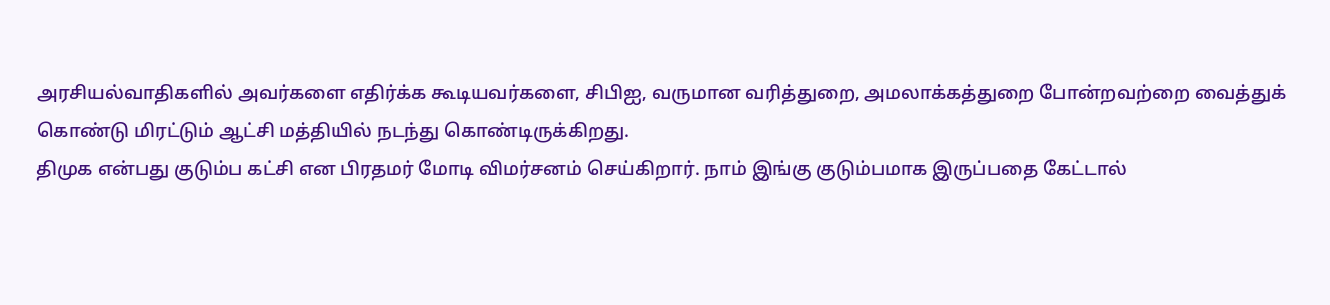அரசியல்வாதிகளில் அவர்களை எதிர்க்க கூடியவர்களை, சிபிஐ, வருமான வரித்துறை, அமலாக்கத்துறை போன்றவற்றை வைத்துக் கொண்டு மிரட்டும் ஆட்சி மத்தியில் நடந்து கொண்டிருக்கிறது.
திமுக என்பது குடும்ப கட்சி என பிரதமர் மோடி விமர்சனம் செய்கிறார். நாம் இங்கு குடும்பமாக இருப்பதை கேட்டால்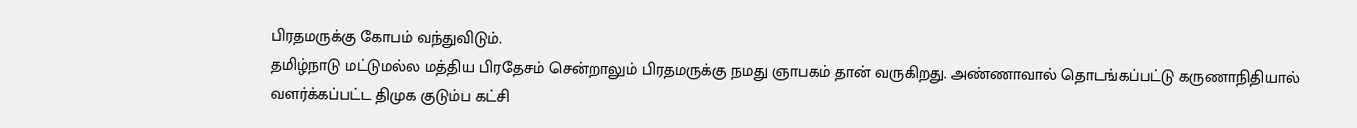பிரதமருக்கு கோபம் வந்துவிடும்.
தமிழ்நாடு மட்டுமல்ல மத்திய பிரதேசம் சென்றாலும் பிரதமருக்கு நமது ஞாபகம் தான் வருகிறது. அண்ணாவால் தொடங்கப்பட்டு கருணாநிதியால் வளர்க்கப்பட்ட திமுக குடும்ப கட்சி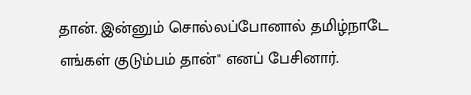தான். இன்னும் சொல்லப்போனால் தமிழ்நாடே எங்கள் குடும்பம் தான்" எனப் பேசினார்.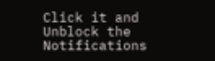Click it and Unblock the Notifications